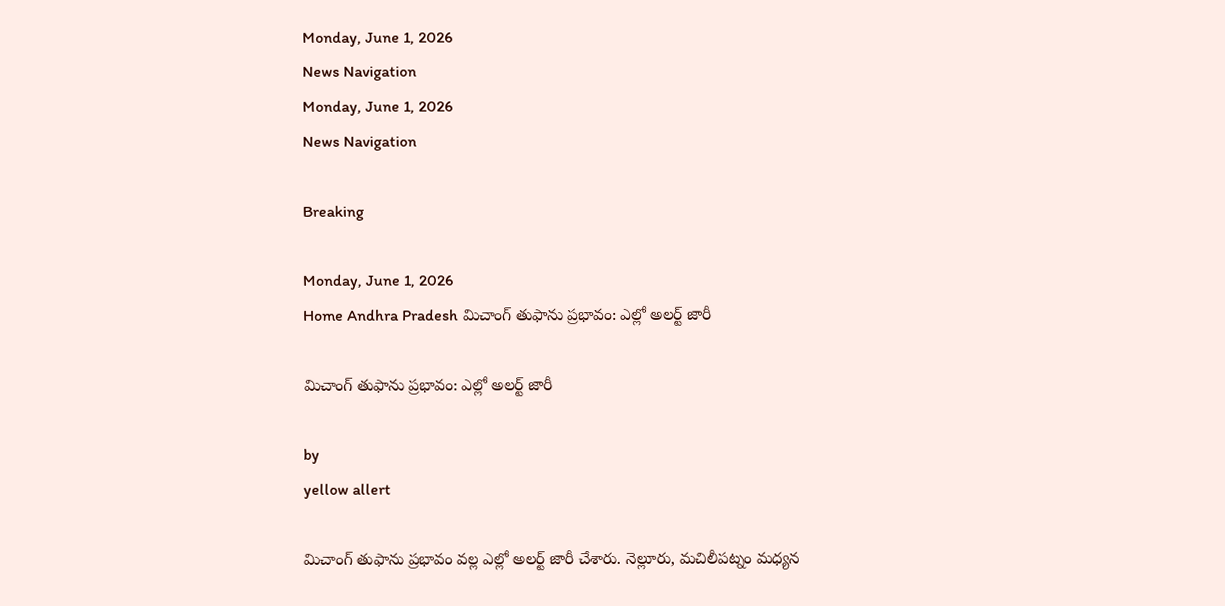Monday, June 1, 2026
News Navigation
Monday, June 1, 2026
News Navigation

Breaking

Monday, June 1, 2026
Home Andhra Pradesh మిచాంగ్ తుఫాను ప్రభావం: ఎల్లో అలర్ట్ జారీ

మిచాంగ్ తుఫాను ప్రభావం: ఎల్లో అలర్ట్ జారీ

by
yellow allert

మిచాంగ్ తుఫాను ప్రభావం వల్ల ఎల్లో అలర్ట్ జారీ చేశారు. నెల్లూరు, మచిలీపట్నం మధ్యన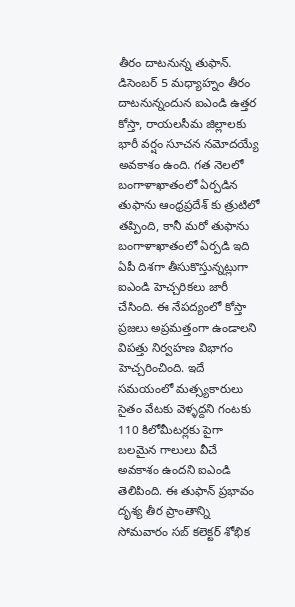తీరం దాటనున్న తుఫాన్. డిసెంబర్ 5 మధ్యాహ్నం తీరం దాటనున్నందున ఐఎండి ఉత్తర కోస్తా, రాయలసీమ జిల్లాలకు భారీ వర్షం సూచన నమోదయ్యే అవకాశం ఉంది. గత నెలలో బంగాళాఖాతంలో ఏర్పడిన తుఫాను ఆంధ్రప్రదేశ్ కు త్రుటిలో తప్పింది, కానీ మరో తుఫాను బంగాళాఖాతంలో ఏర్పడి ఇది ఏపీ దిశగా తీసుకొస్తున్నట్లుగా ఐఎండి హెచ్చరికలు జారీ చేసింది. ఈ నేపద్యంలో కోస్తా ప్రజలు అప్రమత్తంగా ఉండాలని విపత్తు నిర్వహణ విభాగం హెచ్చరించింది. ఇదే సమయంలో మత్స్యకారులు సైతం వేటకు వెళ్ళద్దని గంటకు 110 కిలోమీటర్లకు పైగా బలమైన గాలులు వీచే అవకాశం ఉందని ఐఎండి తెలిపింది. ఈ తుఫాన్ ప్రభావం దృశ్య తీర ప్రాంతాన్ని సోమవారం సబ్ కలెక్టర్ శోభిక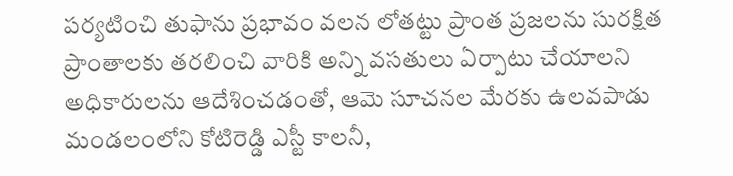పర్యటించి తుఫాను ప్రభావం వలన లోతట్టు ప్రాంత ప్రజలను సురక్షిత ప్రాంతాలకు తరలించి వారికి అన్ని వసతులు ఏర్పాటు చేయాలని అధికారులను ఆదేశించడంతో, ఆమె సూచనల మేరకు ఉలవపాడు మండలంలోని కోటిరెడ్డి ఎస్టీ కాలనీ,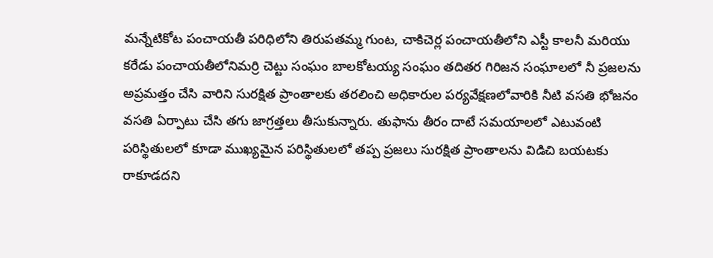మన్నేటికోట పంచాయతీ పరిధిలోని తిరుపతమ్మ గుంట, చాకిచెర్ల పంచాయతీలోని ఎస్టీ కాలనీ మరియు కరేడు పంచాయతీలోనిమర్రి చెట్టు సంఘం బాలకోటయ్య సంఘం తదితర గిరిజన సంఘాలలో నీ ప్రజలను అప్రమత్తం చేసి వారిని సురక్షిత ప్రాంతాలకు తరలించి అధికారుల పర్యవేక్షణలోవారికి నీటి వసతి భోజనం వసతి ఏర్పాటు చేసి తగు జాగ్రత్తలు తీసుకున్నారు. తుఫాను తీరం దాటే సమయాలలో ఎటువంటి పరిస్థితులలో కూడా ముఖ్యమైన పరిస్థితులలో తప్ప ప్రజలు సురక్షిత ప్రాంతాలను విడిచి బయటకు రాకూడదని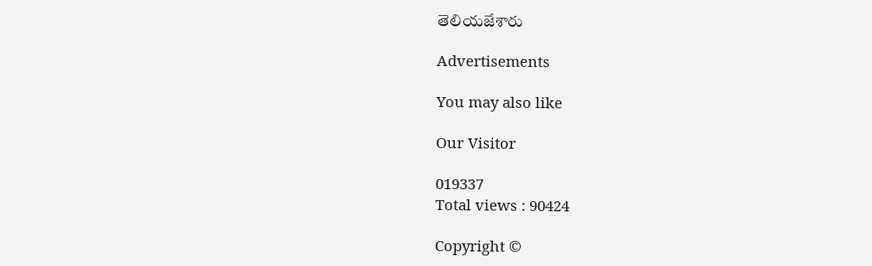తెలియజేశారు

Advertisements

You may also like

Our Visitor

019337
Total views : 90424

Copyright ©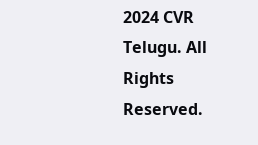2024 CVR Telugu. All Rights Reserved.